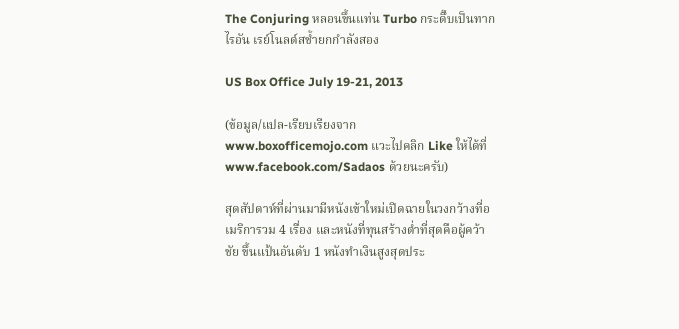The Conjuring หลอนขึ้นแท่น Turbo กระดึ๊บเป็นทาก ไรอัน เรย์โนลด์สช้ำยกกำลังสอง

US Box Office July 19-21, 2013

(ข้อมูล/แปล-เรียบเรียงจาก www.boxofficemojo.com แวะไปคลิก Like ให้ได้ที่ www.facebook.com/Sadaos ด้วยนะครับ)

สุดสัปดาห์ที่ผ่านมามีหนังเข้าใหม่เปิดฉายในวงกว้างที่อเมริการวม 4 เรื่อง และหนังที่ทุนสร้างต่ำที่สุดคือผู้คว้าชัย ขึ้นแป้นอันดับ 1 หนังทำเงินสูงสุดประ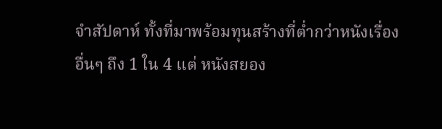จำสัปดาห์ ทั้งที่มาพร้อมทุนสร้างที่ต่ำกว่าหนังเรื่องอื่นๆ ถึง 1 ใน 4 แต่ หนังสยอง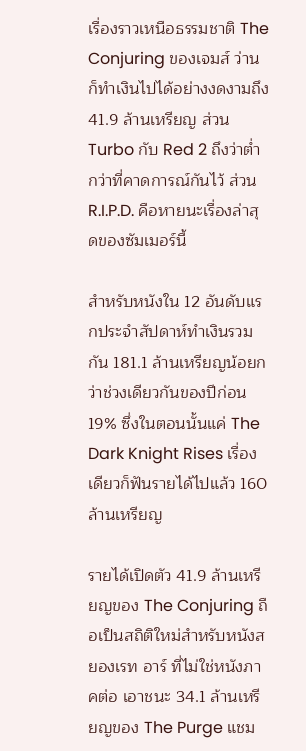เรื่องราวเหนือธรรมชาติ The Conjuring ของเจมส์ ว่าน ก็ทำเงินไปได้อย่างงดงามถึง 41.9 ล้านเหรียญ ส่วน Turbo กับ Red 2 ถึงว่าต่ำกว่าที่คาดการณ์กันไว้ ส่วน R.I.P.D. คือหายนะเรื่องล่าสุดของซัมเมอร์นี้

สำหรับหนังใน 12 อันดับแรกประจำสัปดาห์ทำเงินรวมกัน 181.1 ล้านเหรียญน้อยกว่าช่วงเดียวกันของปีก่อน 19% ซึ่งในตอนนั้นแค่ The Dark Knight Rises เรื่องเดียวก็ฟันรายได้ไปแล้ว 160 ล้านเหรียญ

รายได้เปิดตัว 41.9 ล้านเหรียญของ The Conjuring ถือเป็นสถิติใหม่สำหรับหนังสยองเรท อาร์ ที่ไม่ใช่หนังภาคต่อ เอาชนะ 34.1 ล้านเหรียญของ The Purge แชม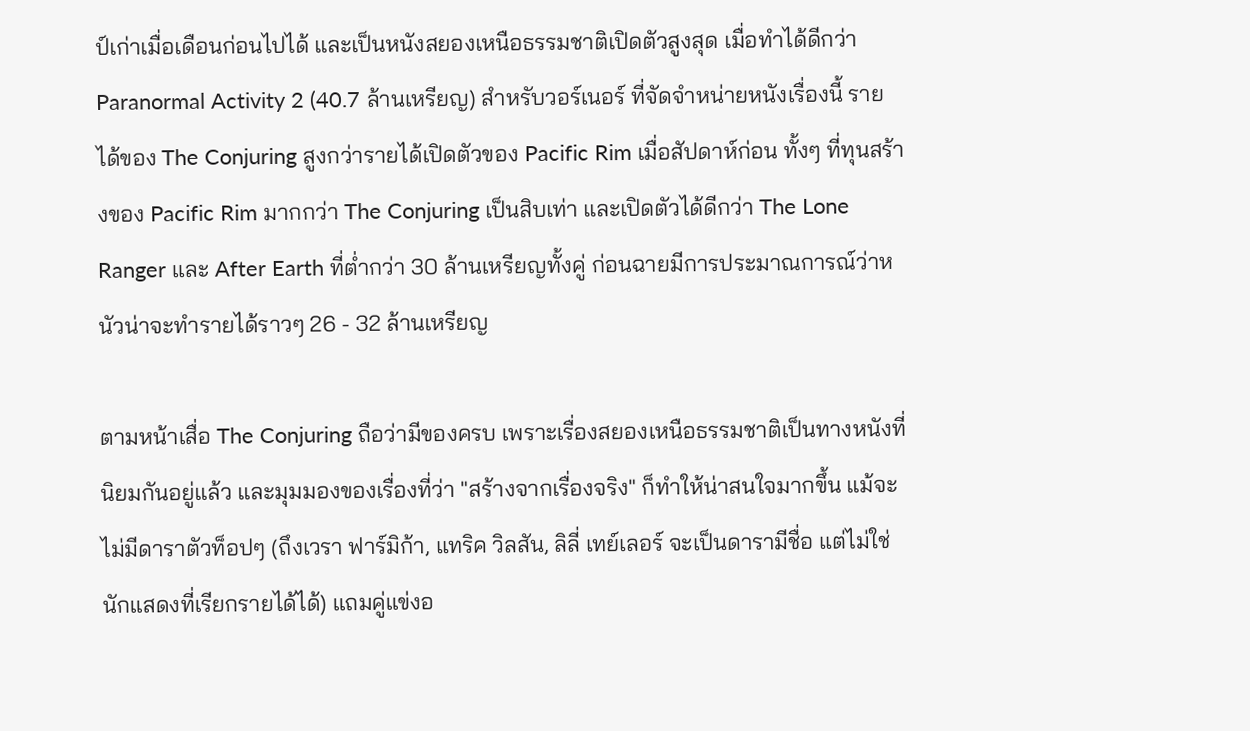ป์เก่าเมื่อเดือนก่อนไปได้ และเป็นหนังสยองเหนือธรรมชาติเปิดตัวสูงสุด เมื่อทำได้ดีกว่า Paranormal Activity 2 (40.7 ล้านเหรียญ) สำหรับวอร์เนอร์ ที่จัดจำหน่ายหนังเรื่องนี้ รายได้ของ The Conjuring สูงกว่ารายได้เปิดตัวของ Pacific Rim เมื่อสัปดาห์ก่อน ทั้งๆ ที่ทุนสร้างของ Pacific Rim มากกว่า The Conjuring เป็นสิบเท่า และเปิดตัวได้ดีกว่า The Lone Ranger และ After Earth ที่ต่ำกว่า 30 ล้านเหรียญทั้งคู่ ก่อนฉายมีการประมาณการณ์ว่าหนัวน่าจะทำรายได้ราวๆ 26 - 32 ล้านเหรียญ

ตามหน้าเสื่อ The Conjuring ถือว่ามีของครบ เพราะเรื่องสยองเหนือธรรมชาติเป็นทางหนังที่นิยมกันอยู่แล้ว และมุมมองของเรื่องที่ว่า "สร้างจากเรื่องจริง" ก็ทำให้น่าสนใจมากขึ้น แม้จะไม่มีดาราตัวท็อปๆ (ถึงเวรา ฟาร์มิก้า, แทริค วิลสัน, ลิลี่ เทย์เลอร์ จะเป็นดารามีชื่อ แต่ไม่ใช่นักแสดงที่เรียกรายได้ได้) แถมคู่แข่งอ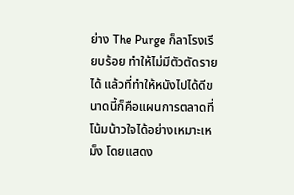ย่าง The Purge ก็ลาโรงเรียบร้อย ทำให้ไม่มีตัวตัดรายได้ แล้วที่ทำให้หนังไปได้ดีขนาดนี้ก็คือแผนการตลาดที่โน้มน้าวใจได้อย่างเหมาะเหม็ง โดยแสดง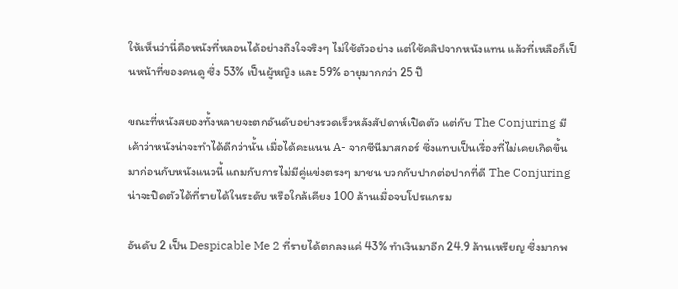ให้เห็นว่านี่คือหนังที่หลอนได้อย่างถึงใจจริงๆ ไม่ใช้ตัวอย่าง แต่ใช้คลิปจากหนังแทน แล้วที่เหลือก็เป็นหน้าที่ของคนดู ซึ่ง 53% เป็นผู้หญิง และ 59% อายุมากกว่า 25 ปี

ขณะที่หนังสยองทั้งหลายจะตกอันดับอย่างรวดเร็วหลังสัปดาห์เปิดตัว แต่กับ The Conjuring มีเค้าว่าหนังน่าจะทำได้ดีกว่านั้น เมื่อได้คะแนน A- จากซีนีมาสกอร์ ซึ่งแทบเป็นเรื่องที่ไม่เคยเกิดขึ้นมาก่อนกับหนังแนวนี้ แถมกับการไม่มีคู่แข่งตรงๆ มาชน บวกกับปากต่อปากที่ดี The Conjuring น่าจะปิดตัวได้ที่รายได้ในระดับ หรือใกล้เคียง 100 ล้านเมื่อจบโปรแกรม

อันดับ 2 เป็น Despicable Me 2 ที่รายได้ตกลงแค่ 43% ทำเงินมาอีก 24.9 ล้านเหรียญ ซึ่งมากพ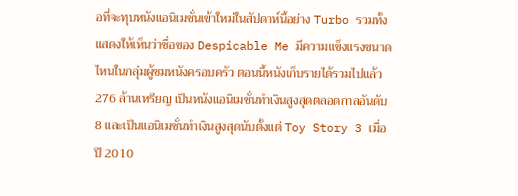อที่จะทุบหนังแอนิเมชั่นเข้าใหม่ในสัปดาห์นี้อย่าง Turbo รวมทั้งแสดงให้เห็นว่าชื่อของ Despicable Me มีความแข็งแรงขนาดไหนในกลุ่มผู้ชมหนังครอบครัว ตอนนี้หนังเก็บรายได้รวมไปแล้ว 276 ล้านเหรียญ เป็นหนังแอนิเมชั่นทำเงินสูงสุดตลอดกาลอันดับ 8 และเป็นแอนิเมชั่นทำเงินสูงสุดนับตั้งแต่ Toy Story 3 เมื่อปี 2010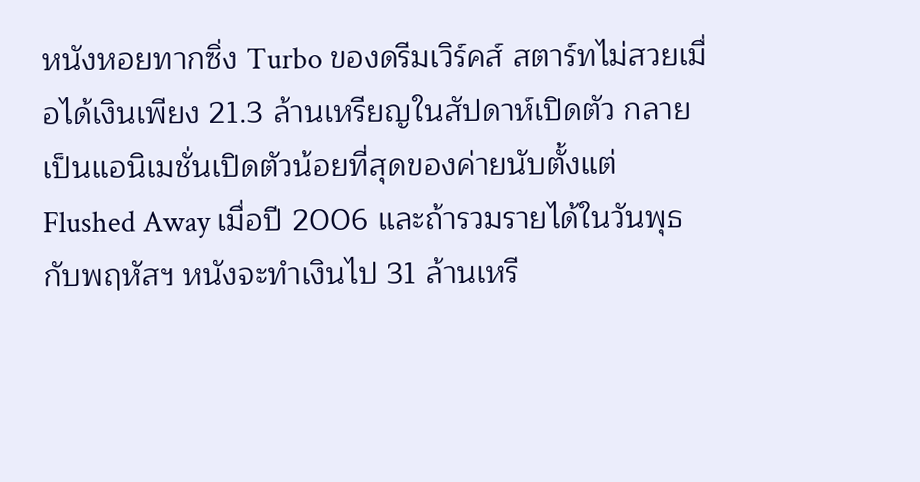หนังหอยทากซิ่ง Turbo ของดรีมเวิร์คส์ สตาร์ทไม่สวยเมื่อได้เงินเพียง 21.3 ล้านเหรียญในสัปดาห์เปิดตัว กลายเป็นแอนิเมชั่นเปิดตัวน้อยที่สุดของค่ายนับตั้งแต่ Flushed Away เมื่อปี 2006 และถ้ารวมรายได้ในวันพุธกับพฤหัสฯ หนังจะทำเงินไป 31 ล้านเหรี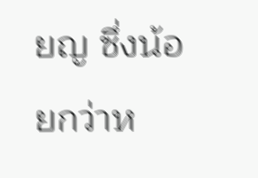ยญ ซึ่งน้อยกว่าห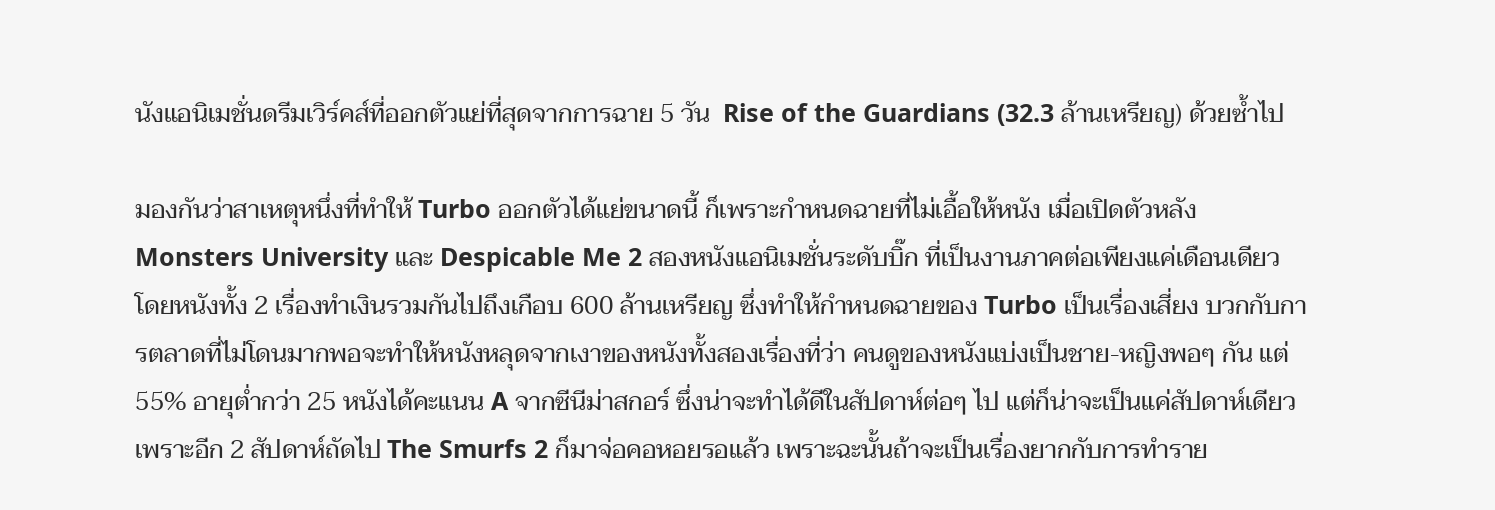นังแอนิเมชั่นดรีมเวิร์คส์ที่ออกตัวแย่ที่สุดจากการฉาย 5 วัน  Rise of the Guardians (32.3 ล้านเหรียญ) ด้วยซ้ำไป

มองกันว่าสาเหตุหนึ่งที่ทำให้ Turbo ออกตัวได้แย่ขนาดนี้ ก็เพราะกำหนดฉายที่ไม่เอื้อให้หนัง เมื่อเปิดตัวหลัง Monsters University และ Despicable Me 2 สองหนังแอนิเมชั่นระดับบิ๊ก ที่เป็นงานภาคต่อเพียงแค่เดือนเดียว โดยหนังทั้ง 2 เรื่องทำเงินรวมกันไปถึงเกือบ 600 ล้านเหรียญ ซึ่งทำให้กำหนดฉายของ Turbo เป็นเรื่องเสี่ยง บวกกับการตลาดที่ไม่โดนมากพอจะทำให้หนังหลุดจากเงาของหนังทั้งสองเรื่องที่ว่า คนดูของหนังแบ่งเป็นชาย-หญิงพอๆ กัน แต่ 55% อายุต่ำกว่า 25 หนังได้คะแนน A จากซีนีม่าสกอร์ ซึ่งน่าจะทำได้ดีในสัปดาห์ต่อๆ ไป แต่ก็น่าจะเป็นแค่สัปดาห์เดียว เพราะอีก 2 สัปดาห์ถัดไป The Smurfs 2 ก็มาจ่อคอหอยรอแล้ว เพราะฉะนั้นถ้าจะเป็นเรื่องยากกับการทำราย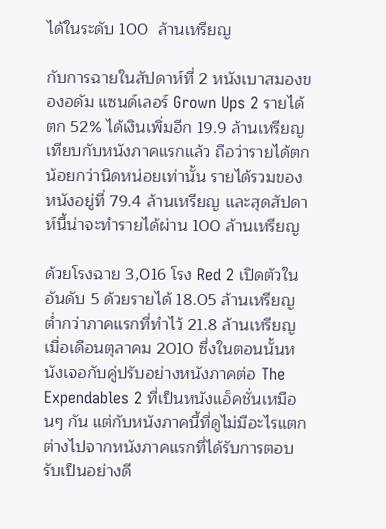ได้ในระดับ 100  ล้านเหรียญ

กับการฉายในสัปดาห์ที่ 2 หนังเบาสมองของอดัม แซนด์เลอร์ Grown Ups 2 รายได้ตก 52% ได้เงินเพิ่มอีก 19.9 ล้านเหรียญ เทียบกับหนังภาคแรกแล้ว ถือว่ารายได้ตกน้อยกว่านิดหน่อยเท่านั้น รายได้รวมของหนังอยู่ที่ 79.4 ล้านเหรียญ และสุดสัปดาห์นี้น่าจะทำรายได้ผ่าน 100 ล้านเหรียญ

ด้วยโรงฉาย 3,016 โรง Red 2 เปิดตัวในอันดับ 5 ด้วยรายได้ 18.05 ล้านเหรียญ ต่ำกว่าภาคแรกที่ทำไว้ 21.8 ล้านเหรียญ เมื่อเดือนตุลาคม 2010 ซึ่งในตอนนั้นหนังเจอกับคู่ปรับอย่างหนังภาคต่อ The Expendables 2 ที่เป็นหนังแอ็คชั่นเหมือนๆ กัน แต่กับหนังภาคนี้ที่ดูไม่มีอะไรแตกต่างไปจากหนังภาคแรกที่ได้รับการตอบรับเป็นอย่างดี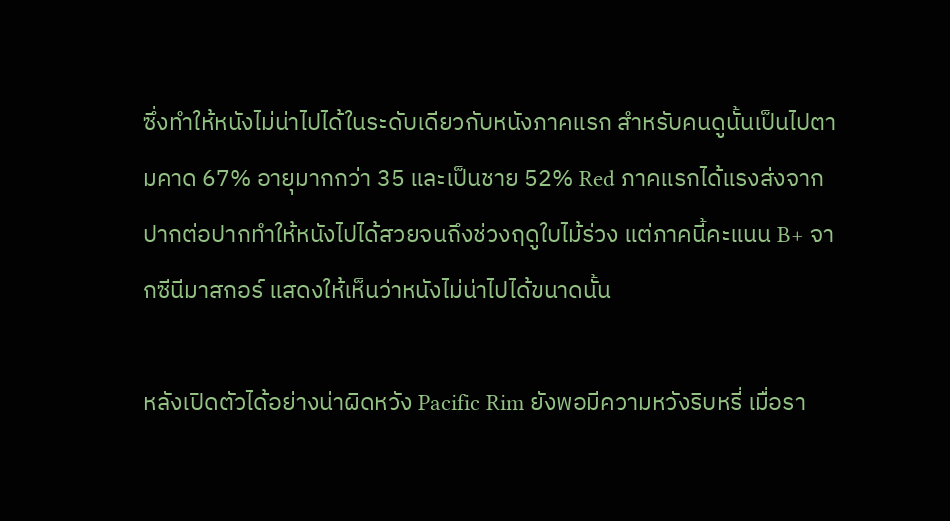ซึ่งทำให้หนังไม่น่าไปได้ในระดับเดียวกับหนังภาคแรก สำหรับคนดูนั้นเป็นไปตามคาด 67% อายุมากกว่า 35 และเป็นชาย 52% Red ภาคแรกได้แรงส่งจากปากต่อปากทำให้หนังไปได้สวยจนถึงช่วงฤดูใบไม้ร่วง แต่ภาคนี้คะแนน B+ จากซีนีมาสกอร์ แสดงให้เห็นว่าหนังไม่น่าไปได้ขนาดนั้น

หลังเปิดตัวได้อย่างน่าผิดหวัง Pacific Rim ยังพอมีความหวังริบหรี่ เมื่อรา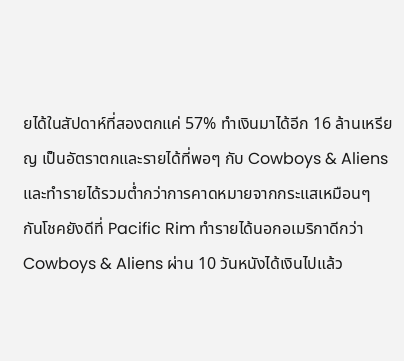ยได้ในสัปดาห์ที่สองตกแค่ 57% ทำเงินมาได้อีก 16 ล้านเหรียญ เป็นอัตราตกและรายได้ที่พอๆ กับ Cowboys & Aliens และทำรายได้รวมต่ำกว่าการคาดหมายจากกระแสเหมือนๆ กันโชคยังดีที่ Pacific Rim ทำรายได้นอกอเมริกาดีกว่า Cowboys & Aliens ผ่าน 10 วันหนังได้เงินไปแล้ว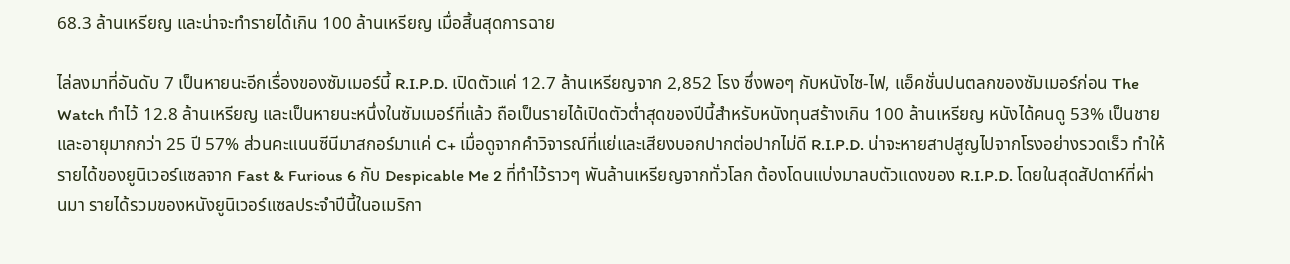68.3 ล้านเหรียญ และน่าจะทำรายได้เกิน 100 ล้านเหรียญ เมื่อสิ้นสุดการฉาย

ไล่ลงมาที่อันดับ 7 เป็นหายนะอีกเรื่องของซัมเมอร์นี้ R.I.P.D. เปิดตัวแค่ 12.7 ล้านเหรียญจาก 2,852 โรง ซึ่งพอๆ กับหนังไซ-ไฟ, แอ็คชั่นปนตลกของซัมเมอร์ก่อน The Watch ทำไว้ 12.8 ล้านเหรียญ และเป็นหายนะหนึ่งในซัมเมอร์ที่แล้ว ถือเป็นรายได้เปิดตัวต่ำสุดของปีนี้สำหรับหนังทุนสร้างเกิน 100 ล้านเหรียญ หนังได้คนดู 53% เป็นชาย และอายุมากกว่า 25 ปี 57% ส่วนคะแนนซีนีมาสกอร์มาแค่ C+ เมื่อดูจากคำวิจารณ์ที่แย่และเสียงบอกปากต่อปากไม่ดี R.I.P.D. น่าจะหายสาปสูญไปจากโรงอย่างรวดเร็ว ทำให้รายได้ของยูนิเวอร์แซลจาก Fast & Furious 6 กับ Despicable Me 2 ที่ทำไว้ราวๆ พันล้านเหรียญจากทั่วโลก ต้องโดนแบ่งมาลบตัวแดงของ R.I.P.D. โดยในสุดสัปดาห์ที่ผ่านมา รายได้รวมของหนังยูนิเวอร์แซลประจำปีนี้ในอเมริกา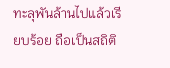ทะลุพันล้านไปแล้วเรียบร้อย ถือเป็นสถิติ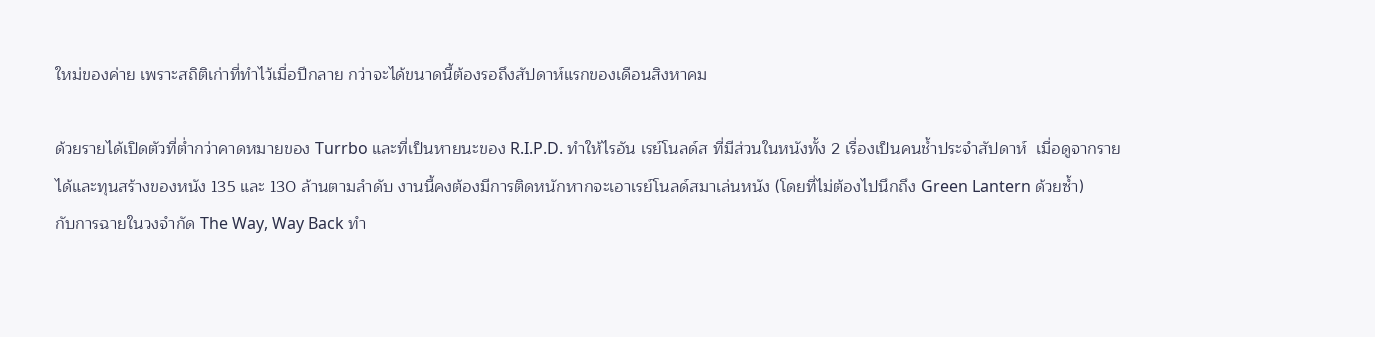ใหม่ของค่าย เพราะสถิติเก่าที่ทำไว้เมื่อปีกลาย กว่าจะได้ขนาดนี้ต้องรอถึงสัปดาห์แรกของเดือนสิงหาคม

ด้วยรายได้เปิดตัวที่ต่ำกว่าคาดหมายของ Turrbo และที่เป็นหายนะของ R.I.P.D. ทำให้ไรอัน เรย์โนลด์ส ที่มีส่วนในหนังทั้ง 2 เรื่องเป็นคนช้ำประจำสัปดาห์  เมื่อดูจากรายได้และทุนสร้างของหนัง 135 และ 130 ล้านตามลำดับ งานนี้คงต้องมีการติดหนักหากจะเอาเรย์โนลด์สมาเล่นหนัง (โดยที่ไม่ต้องไปนึกถึง Green Lantern ด้วยซ้ำ)
กับการฉายในวงจำกัด The Way, Way Back ทำ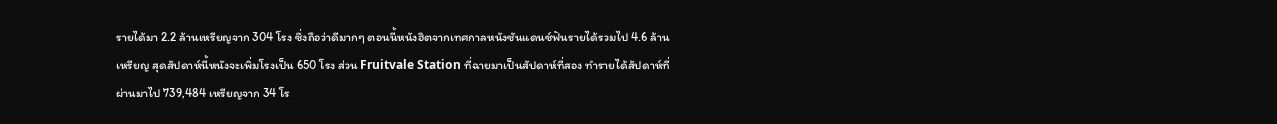รายได้มา 2.2 ล้านเหรียญจาก 304 โรง ซึ่งถือว่าดีมากๆ ตอนนี้หนังฮิตจากเทศกาลหนังซันแดนซ์ฟันรายได้รวมไป 4.6 ล้านเหรียญ สุดสัปดาห์นี้หนังจะเพิ่มโรงเป็น 650 โรง ส่วน Fruitvale Station ที่ฉายมาเป็นสัปดาห์ที่สอง ทำรายได้สัปดาห์ที่ผ่านมาไป 739,484 เหรียญจาก 34 โร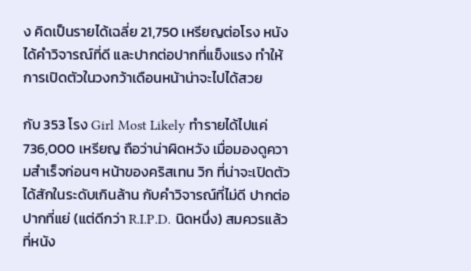ง คิดเป็นรายได้เฉลี่ย 21,750 เหรียญต่อโรง หนังได้คำวิจารณ์ที่ดี และปากต่อปากที่แข็งแรง ทำให้การเปิดตัวในวงกว้าเดือนหน้าน่าจะไปได้สวย

กับ 353 โรง Girl Most Likely ทำรายได้ไปแค่ 736,000 เหรียญ ถือว่าน่าผิดหวัง เมื่อมองดูความสำเร็จก่อนๆ หน้าของคริสเทน วิก ที่น่าจะเปิดตัวได้สักในระดับเกินล้าน กับคำวิจารณ์ที่ไม่ดี ปากต่อปากที่แย่ (แต่ดีกว่า R.I.P.D. นิดหนึ่ง) สมควรแล้วที่หนัง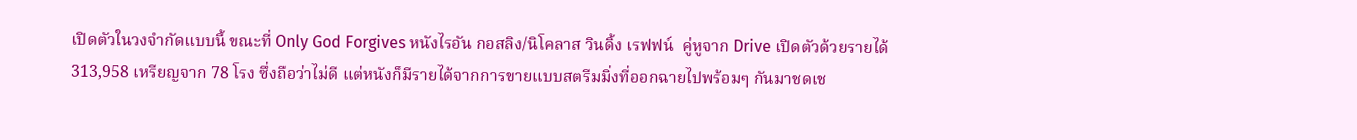เปิดตัวในวงจำกัดแบบนี้ ขณะที่ Only God Forgives หนังไรอัน กอสลิง/นิโคลาส วินดิ้ง เรฟฟน์  คู่หูจาก Drive เปิดตัวด้วยรายได้ 313,958 เหรียญจาก 78 โรง ซึ่งถือว่าไม่ดี แต่หนังก็มีรายได้จากการขายแบบสตรีมมิ่งที่ออกฉายไปพร้อมๆ กันมาชดเช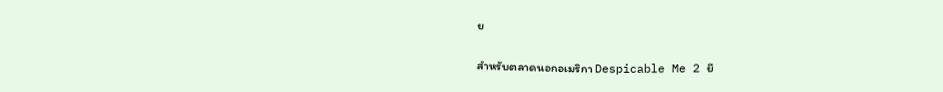ย

สำหรับตลาดนอกอเมริกา Despicable Me 2 ยึ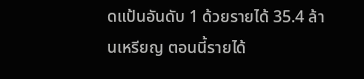ดแป้นอันดับ 1 ด้วยรายได้ 35.4 ล้านเหรียญ ตอนนี้รายได้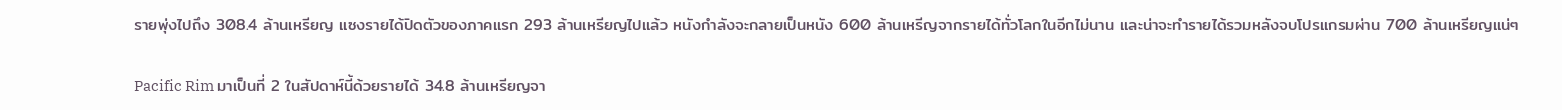รายพุ่งไปถึง 308.4 ล้านเหรียญ แซงรายได้ปิดตัวของภาคแรก 293 ล้านเหรียญไปแล้ว หนังกำลังจะกลายเป็นหนัง 600 ล้านเหรีญจากรายได้ทั่วโลกในอีกไม่นาน และน่าจะทำรายได้รวมหลังจบโปรแกรมผ่าน 700 ล้านเหรียญแน่ๆ

Pacific Rim มาเป็นที่ 2 ในสัปดาห์นี้ด้วยรายได้ 34.8 ล้านเหรียญจา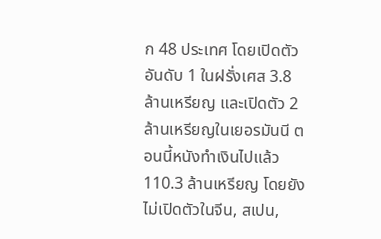ก 48 ประเทศ โดยเปิดตัวอันดับ 1 ในฝรั่งเศส 3.8 ล้านเหรียญ และเปิดตัว 2 ล้านเหรียญในเยอรมันนี ตอนนี้หนังทำเงินไปแล้ว 110.3 ล้านเหรียญ โดยยังไม่เปิดตัวในจีน, สเปน,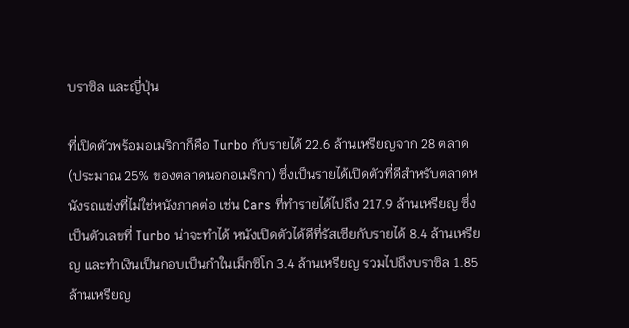บราซิล และญี่ปุ่น

ที่เปิดตัวพร้อมอเมริกาก็คือ Turbo กับรายได้ 22.6 ล้านเหรียญจาก 28 ตลาด (ประมาณ 25% ของตลาดนอกอเมริกา) ซึ่งเป็นรายได้เปิดตัวที่ดีสำหรับตลาดหนังรถแข่งที่ไม่ใช่หนังภาคต่อ เช่น Cars ที่ทำรายได้ไปถึง 217.9 ล้านเหรียญ ซึ่งเป็นตัวเลขที่ Turbo น่าจะทำได้ หนังเปิดตัวได้ดีที่รัสเซียกับรายได้ 8.4 ล้านเหรียญ และทำเงินเป็นกอบเป็นกำในเม็กซิโก 3.4 ล้านเหรียญ รวมไปถึงบราซิล 1.85 ล้านเหรียญ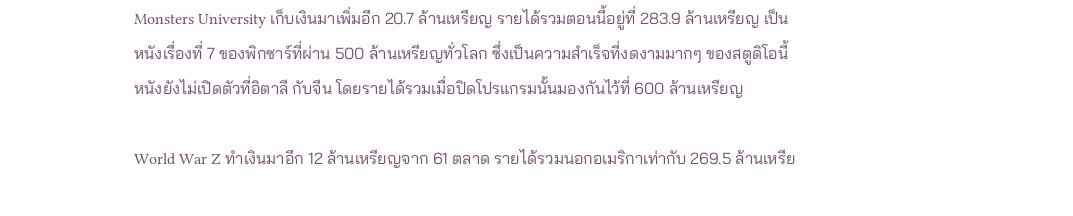Monsters University เก็บเงินมาเพิ่มอีก 20.7 ล้านเหรียญ รายได้รวมตอนนี้อยู่ที่ 283.9 ล้านเหรียญ เป็นหนังเรื่องที่ 7 ของพิกซาร์ที่ผ่าน 500 ล้านเหรียญทั่วโลก ซึ่งเป็นความสำเร็จที่งดงามมากๆ ของสตูดิโอนี้ หนังยังไม่เปิดตัวที่อิตาลี กับจีน โดยรายได้รวมเมื่อปิดโปรแกรมนั้นมองกันไว้ที่ 600 ล้านเหรียญ

World War Z ทำเงินมาอีก 12 ล้านเหรียญจาก 61 ตลาด รายได้รวมนอกอเมริกาเท่ากับ 269.5 ล้านเหรีย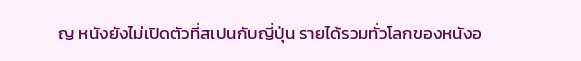ญ หนังยังไม่เปิดตัวที่สเปนกับญี่ปุ่น รายได้รวมทั่วโลกของหนังอ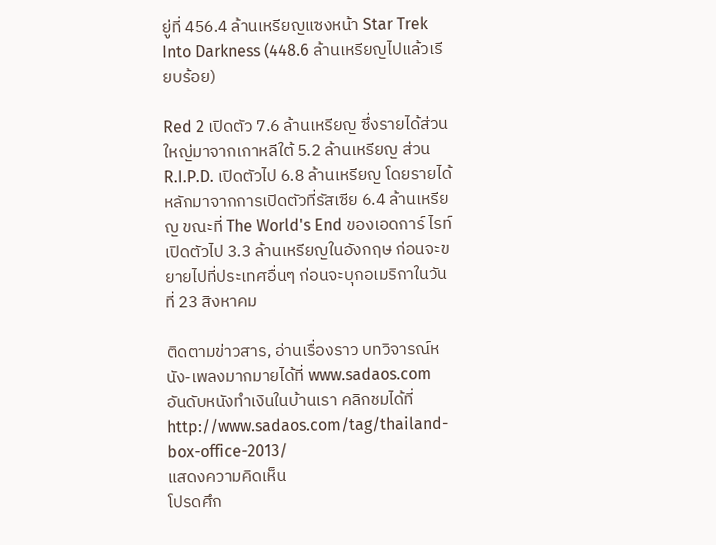ยู่ที่ 456.4 ล้านเหรียญแซงหน้า Star Trek Into Darkness (448.6 ล้านเหรียญไปแล้วเรียบร้อย)

Red 2 เปิดตัว 7.6 ล้านเหรียญ ซึ่งรายได้ส่วนใหญ่มาจากเกาหลีใต้ 5.2 ล้านเหรียญ ส่วน R.I.P.D. เปิดตัวไป 6.8 ล้านเหรียญ โดยรายได้หลักมาจากการเปิดตัวที่รัสเซีย 6.4 ล้านเหรียญ ขณะที่ The World's End ของเอดการ์ ไรท์ เปิดตัวไป 3.3 ล้านเหรียญในอังกฤษ ก่อนจะขยายไปที่ประเทศอื่นๆ ก่อนจะบุกอเมริกาในวันที่ 23 สิงหาคม

ติดตามข่าวสาร, อ่านเรื่องราว บทวิจารณ์หนัง-เพลงมากมายได้ที่ www.sadaos.com
อันดับหนังทำเงินในบ้านเรา คลิกชมได้ที่ http://www.sadaos.com/tag/thailand-box-office-2013/
แสดงความคิดเห็น
โปรดศึก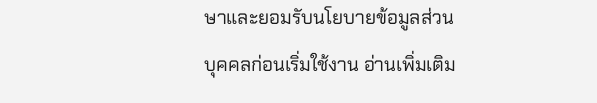ษาและยอมรับนโยบายข้อมูลส่วนบุคคลก่อนเริ่มใช้งาน อ่านเพิ่มเติม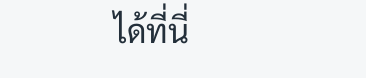ได้ที่นี่